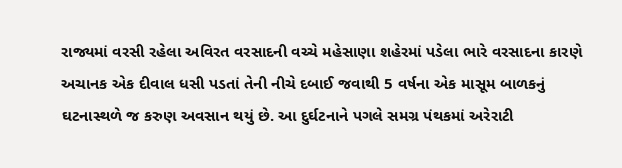રાજ્યમાં વરસી રહેલા અવિરત વરસાદની વચ્ચે મહેસાણા શહેરમાં પડેલા ભારે વરસાદના કારણે અચાનક એક દીવાલ ધસી પડતાં તેની નીચે દબાઈ જવાથી 5 વર્ષના એક માસૂમ બાળકનું ઘટનાસ્થળે જ કરુણ અવસાન થયું છે. આ દુર્ઘટનાને પગલે સમગ્ર પંથકમાં અરેરાટી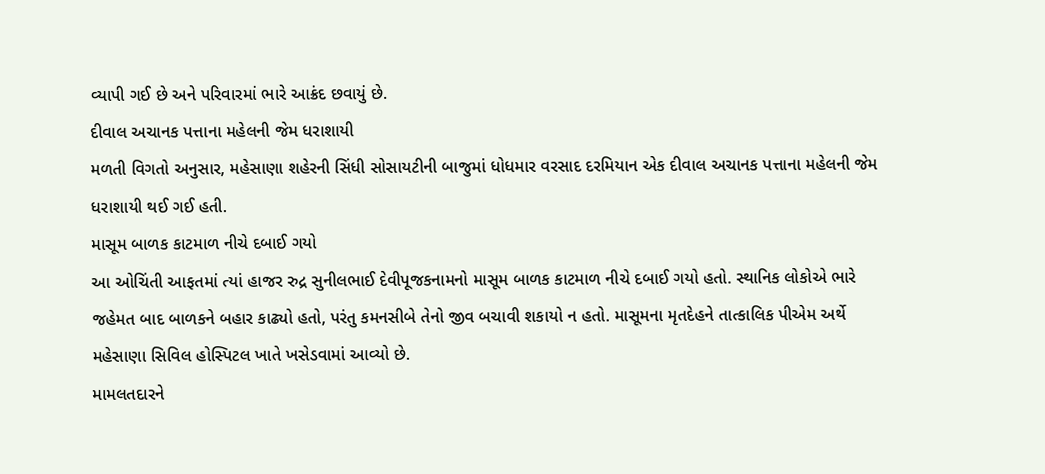વ્યાપી ગઈ છે અને પરિવારમાં ભારે આક્રંદ છવાયું છે.
દીવાલ અચાનક પત્તાના મહેલની જેમ ધરાશાયી
મળતી વિગતો અનુસાર, મહેસાણા શહેરની સિંધી સોસાયટીની બાજુમાં ધોધમાર વરસાદ દરમિયાન એક દીવાલ અચાનક પત્તાના મહેલની જેમ ધરાશાયી થઈ ગઈ હતી.
માસૂમ બાળક કાટમાળ નીચે દબાઈ ગયો
આ ઓચિંતી આફતમાં ત્યાં હાજર રુદ્ર સુનીલભાઈ દેવીપૂજકનામનો માસૂમ બાળક કાટમાળ નીચે દબાઈ ગયો હતો. સ્થાનિક લોકોએ ભારે જહેમત બાદ બાળકને બહાર કાઢ્યો હતો, પરંતુ કમનસીબે તેનો જીવ બચાવી શકાયો ન હતો. માસૂમના મૃતદેહને તાત્કાલિક પીએમ અર્થે મહેસાણા સિવિલ હોસ્પિટલ ખાતે ખસેડવામાં આવ્યો છે.
મામલતદારને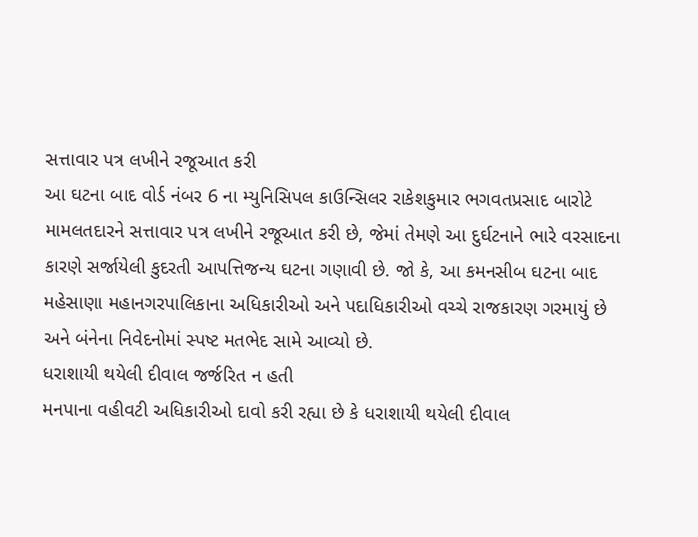સત્તાવાર પત્ર લખીને રજૂઆત કરી
આ ઘટના બાદ વોર્ડ નંબર 6 ના મ્યુનિસિપલ કાઉન્સિલર રાકેશકુમાર ભગવતપ્રસાદ બારોટે મામલતદારને સત્તાવાર પત્ર લખીને રજૂઆત કરી છે, જેમાં તેમણે આ દુર્ઘટનાને ભારે વરસાદના કારણે સર્જાયેલી કુદરતી આપત્તિજન્ય ઘટના ગણાવી છે. જો કે, આ કમનસીબ ઘટના બાદ મહેસાણા મહાનગરપાલિકાના અધિકારીઓ અને પદાધિકારીઓ વચ્ચે રાજકારણ ગરમાયું છે અને બંનેના નિવેદનોમાં સ્પષ્ટ મતભેદ સામે આવ્યો છે.
ધરાશાયી થયેલી દીવાલ જર્જરિત ન હતી
મનપાના વહીવટી અધિકારીઓ દાવો કરી રહ્યા છે કે ધરાશાયી થયેલી દીવાલ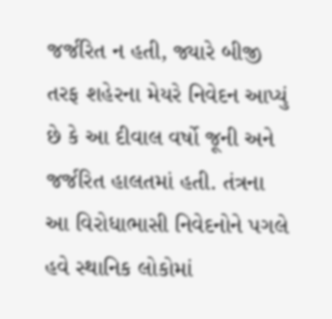જર્જરિત ન હતી, જ્યારે બીજી તરફ શહેરના મેયરે નિવેદન આપ્યું છે કે આ દીવાલ વર્ષો જૂની અને જર્જરિત હાલતમાં હતી. તંત્રના આ વિરોધાભાસી નિવેદનોને પગલે હવે સ્થાનિક લોકોમાં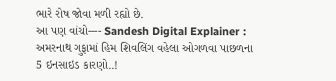ભારે રોષ જોવા મળી રહ્યો છે.
આ પણ વાંચો---- Sandesh Digital Explainer : અમરનાથ ગુફામાં હિમ શિવલિંગ વહેલા ઓગળવા પાછળના 5 ઇનસાઇડ કારણો..!